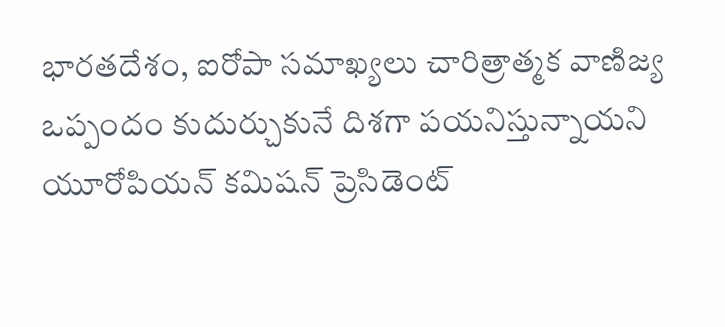భారతదేశం, ఐరోపా సమాఖ్యలు చారిత్రాత్మక వాణిజ్య ఒప్పందం కుదుర్చుకునే దిశగా పయనిస్తున్నాయని యూరోపియన్ కమిషన్ ప్రెసిడెంట్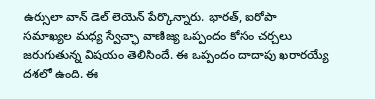ఉర్సులా వాన్ డెల్ లెయెన్ పేర్కొన్నారు. భారత్, ఐరోపా సమాఖ్యల మధ్య స్వేచ్ఛా వాణిజ్య ఒప్పందం కోసం చర్చలు జరుగుతున్న విషయం తెలిసిందే. ఈ ఒప్పందం దాదాపు ఖరారయ్యే దశలో ఉంది. ఈ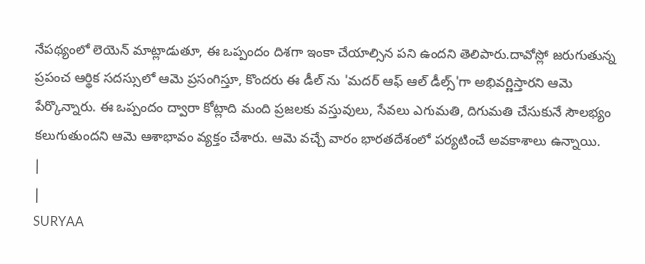నేపథ్యంలో లెయెన్ మాట్లాడుతూ, ఈ ఒప్పందం దిశగా ఇంకా చేయాల్సిన పని ఉందని తెలిపారు.దావోస్లో జరుగుతున్న ప్రపంచ ఆర్థిక సదస్సులో ఆమె ప్రసంగిస్తూ, కొందరు ఈ డీల్ ను 'మదర్ ఆఫ్ ఆల్ డీల్స్'గా అభివర్ణిస్తారని ఆమె పేర్కొన్నారు. ఈ ఒప్పందం ద్వారా కోట్లాది మంది ప్రజలకు వస్తువులు, సేవలు ఎగుమతి, దిగుమతి చేసుకునే సౌలభ్యం కలుగుతుందని ఆమె ఆశాభావం వ్యక్తం చేశారు. ఆమె వచ్చే వారం భారతదేశంలో పర్యటించే అవకాశాలు ఉన్నాయి.
|
|
SURYAA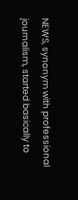NEWS, synonym with professional journalism, started basically to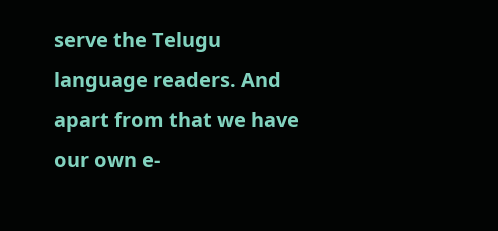serve the Telugu language readers. And apart from that we have our own e-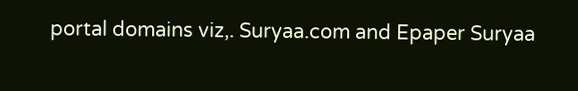portal domains viz,. Suryaa.com and Epaper Suryaa